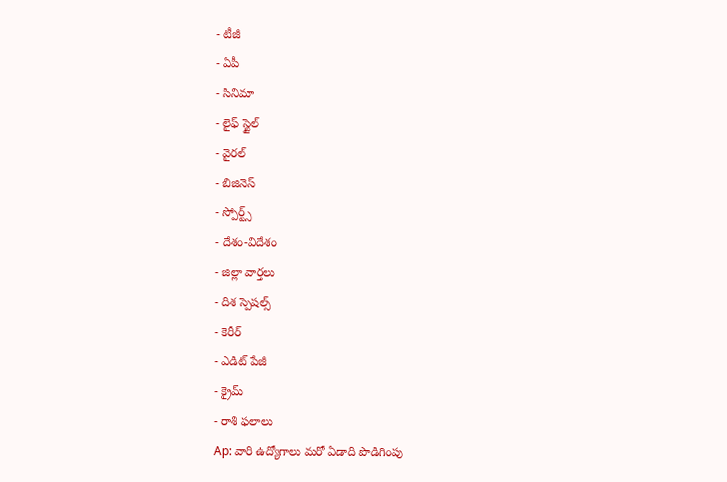- టీజీ
- ఏపీ
- సినిమా
- లైఫ్ స్టైల్
- వైరల్
- బిజినెస్
- స్పోర్ట్స్
- దేశం-విదేశం
- జిల్లా వార్తలు
- దిశ స్పెషల్స్
- కెరీర్
- ఎడిట్ పేజీ
- క్రైమ్
- రాశి ఫలాలు
Ap: వారి ఉద్యోగాలు మరో ఏడాది పొడిగింపు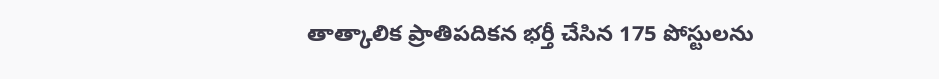తాత్కాలిక ప్రాతిపదికన భర్తీ చేసిన 175 పోస్టులను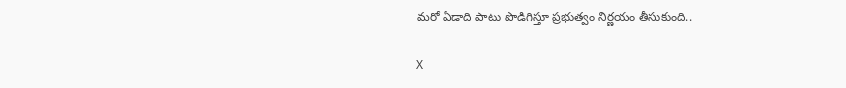మరో ఏడాది పాటు పొడిగిస్తూ ప్రభుత్వం నిర్ణయం తీసుకుంది..

X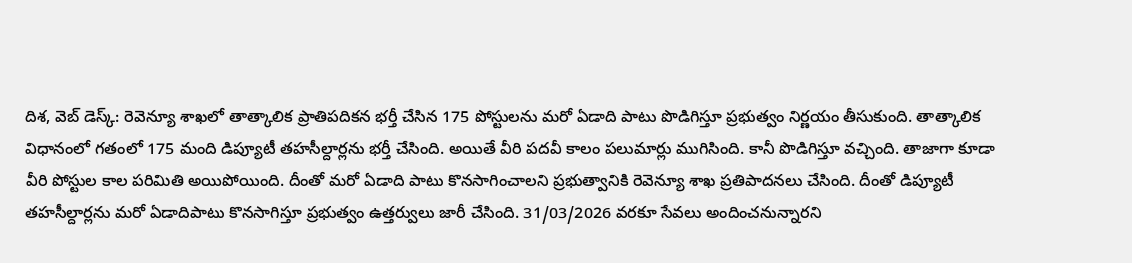దిశ, వెబ్ డెస్క్: రెవెన్యూ శాఖలో తాత్కాలిక ప్రాతిపదికన భర్తీ చేసిన 175 పోస్టులను మరో ఏడాది పాటు పొడిగిస్తూ ప్రభుత్వం నిర్ణయం తీసుకుంది. తాత్కాలిక విధానంలో గతంలో 175 మంది డిప్యూటీ తహసీల్దార్లను భర్తీ చేసింది. అయితే వీరి పదవీ కాలం పలుమార్లు ముగిసింది. కానీ పొడిగిస్తూ వచ్చింది. తాజాగా కూడా వీరి పోస్టుల కాల పరిమితి అయిపోయింది. దీంతో మరో ఏడాది పాటు కొనసాగించాలని ప్రభుత్వానికి రెవెన్యూ శాఖ ప్రతిపాదనలు చేసింది. దీంతో డిప్యూటీ తహసీల్దార్లను మరో ఏడాదిపాటు కొనసాగిస్తూ ప్రభుత్వం ఉత్తర్వులు జారీ చేసింది. 31/03/2026 వరకూ సేవలు అందించనున్నారని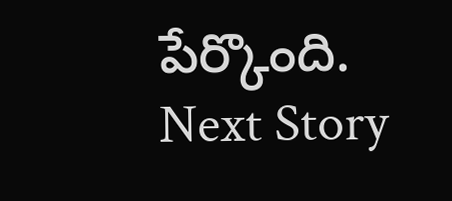పేర్కొంది.
Next Story